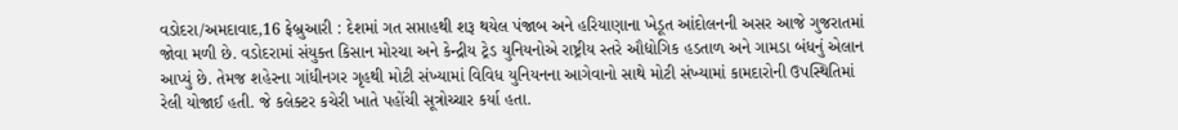વડોદરા/અમદાવાદ,16 ફેબ્રુઆરી : દેશમાં ગત સપ્તાહથી શરૂ થયેલ પંજાબ અને હરિયાણાના ખેડૂત આંદોલનની અસર આજે ગુજરાતમાં જોવા મળી છે. વડોદરામાં સંયુક્ત કિસાન મોરચા અને કેન્દ્રીય ટ્રેડ યુનિયનોએ રાષ્ટ્રીય સ્તરે ઔદ્યોગિક હડતાળ અને ગામડા બંધનું એલાન આપ્યું છે. તેમજ શહેરના ગાંધીનગર ગૃહથી મોટી સંખ્યામાં વિવિધ યુનિયનના આગેવાનો સાથે મોટી સંખ્યામાં કામદારોની ઉપસ્થિતિમાં રેલી યોજાઈ હતી. જે કલેક્ટર કચેરી ખાતે પહોંચી સૂત્રોચ્ચાર કર્યા હતા.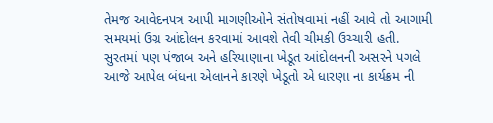તેમજ આવેદનપત્ર આપી માગણીઓને સંતોષવામાં નહીં આવે તો આગામી સમયમાં ઉગ્ર આંદોલન કરવામાં આવશે તેવી ચીમકી ઉચ્ચારી હતી.
સુરતમાં પણ પંજાબ અને હરિયાણાના ખેડૂત આંદોલનની અસરને પગલે આજે આપેલ બંધના એલાનને કારણે ખેડૂતો એ ધારણા ના કાર્યક્રમ ની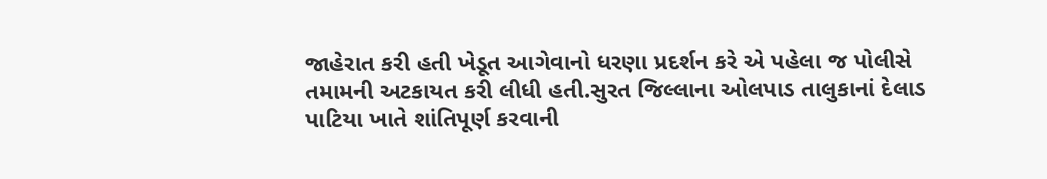જાહેરાત કરી હતી ખેડૂત આગેવાનો ધરણા પ્રદર્શન કરે એ પહેલા જ પોલીસે તમામની અટકાયત કરી લીધી હતી.સુરત જિલ્લાના ઓલપાડ તાલુકાનાં દેલાડ પાટિયા ખાતે શાંતિપૂર્ણ કરવાની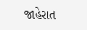જાહેરાત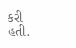કરી હતી.